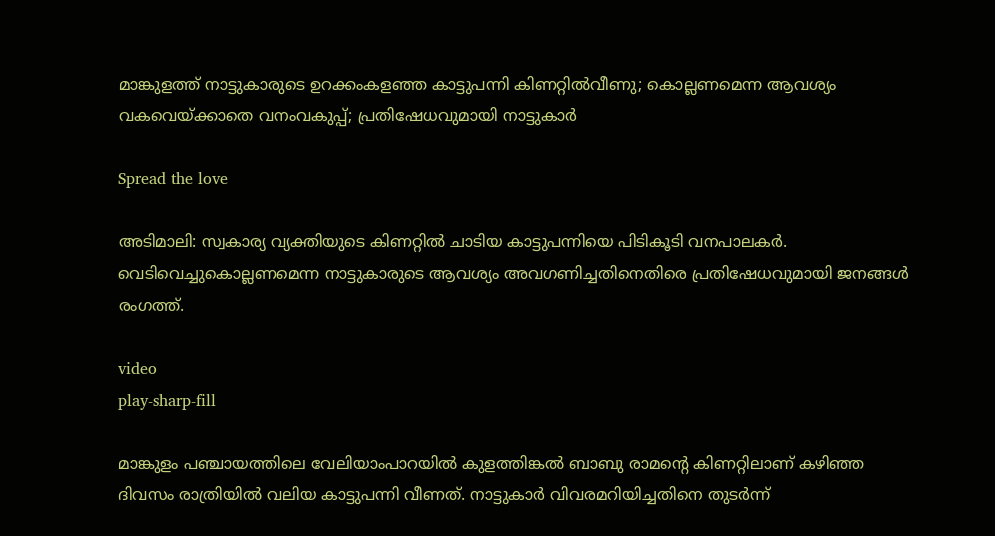മാങ്കുളത്ത് നാട്ടുകാരുടെ ഉറക്കംകളഞ്ഞ കാട്ടുപന്നി കിണറ്റിൽവീണു; കൊല്ലണമെന്ന ആവശ്യം വകവെയ്ക്കാതെ വനംവകുപ്പ്; പ്രതിഷേധവുമായി നാട്ടുകാർ

Spread the love

അടിമാലി: സ്വകാര്യ വ്യക്തിയുടെ കിണറ്റിൽ ചാടിയ കാട്ടുപന്നിയെ പിടികൂടി വനപാലകർ. വെടിവെച്ചുകൊല്ലണമെന്ന നാട്ടുകാരുടെ ആവശ്യം അവഗണിച്ചതിനെതിരെ പ്രതിഷേധവുമായി ജനങ്ങൾ രംഗത്ത്.

video
play-sharp-fill

മാങ്കുളം പഞ്ചായത്തിലെ വേലിയാംപാറയിൽ കുളത്തിങ്കൽ ബാബു രാമന്റെ കിണറ്റിലാണ് കഴിഞ്ഞ ദിവസം രാത്രിയിൽ വലിയ കാട്ടുപന്നി വീണത്‌. നാട്ടുകാർ വിവരമറിയിച്ചതിനെ തുടർന്ന്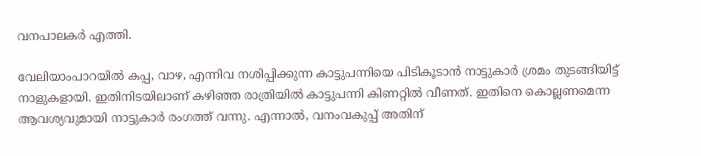വനപാലകർ എത്തി.

വേലിയാംപാറയിൽ കപ്പ, വാഴ, എന്നിവ നശിപ്പിക്കുന്ന കാട്ടുപന്നിയെ പിടികൂടാൻ നാട്ടുകാർ ശ്രമം തുടങ്ങിയിട്ട് നാളുകളായി. ഇതിനിടയിലാണ് കഴിഞ്ഞ രാത്രിയിൽ കാട്ടുപന്നി കിണറ്റിൽ വീണത്. ഇതിനെ കൊല്ലണമെന്ന ആവശ്യവുമായി നാട്ടുകാർ രംഗത്ത് വന്നു. എന്നാൽ, വനംവകുപ്പ് അതിന്‌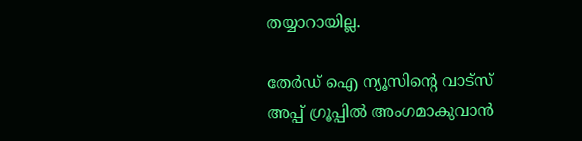തയ്യാറായില്ല.

തേർഡ് ഐ ന്യൂസിന്റെ വാട്സ് അപ്പ് ഗ്രൂപ്പിൽ അംഗമാകുവാൻ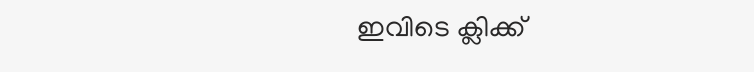ഇവിടെ ക്ലിക്ക്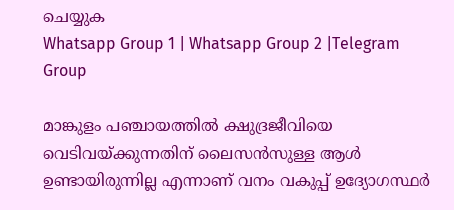ചെയ്യുക
Whatsapp Group 1 | Whatsapp Group 2 |Telegram Group

മാങ്കുളം പഞ്ചായത്തിൽ ക്ഷുദ്രജീവിയെ വെടിവയ്ക്കുന്നതിന് ലൈസൻസുള്ള ആൾ ഉണ്ടായിരുന്നില്ല എന്നാണ് വനം വകുപ്പ് ഉദ്യോഗസ്ഥർ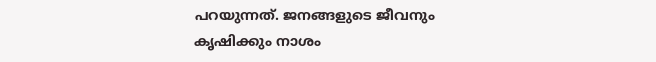പറയുന്നത്. ജനങ്ങളുടെ ജീവനും കൃഷിക്കും നാശം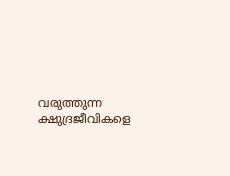വരുത്തുന്ന ക്ഷുദ്രജീവികളെ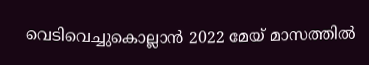വെടിവെച്ചുകൊല്ലാൻ 2022 മേയ് മാസത്തിൽ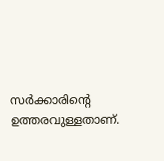സർക്കാരിന്റെ ഉത്തരവുള്ളതാണ്.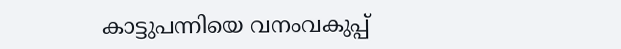കാട്ടുപന്നിയെ വനംവകുപ്പ്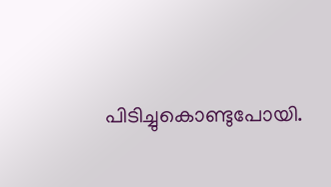പിടിച്ചുകൊണ്ടുപോയി.